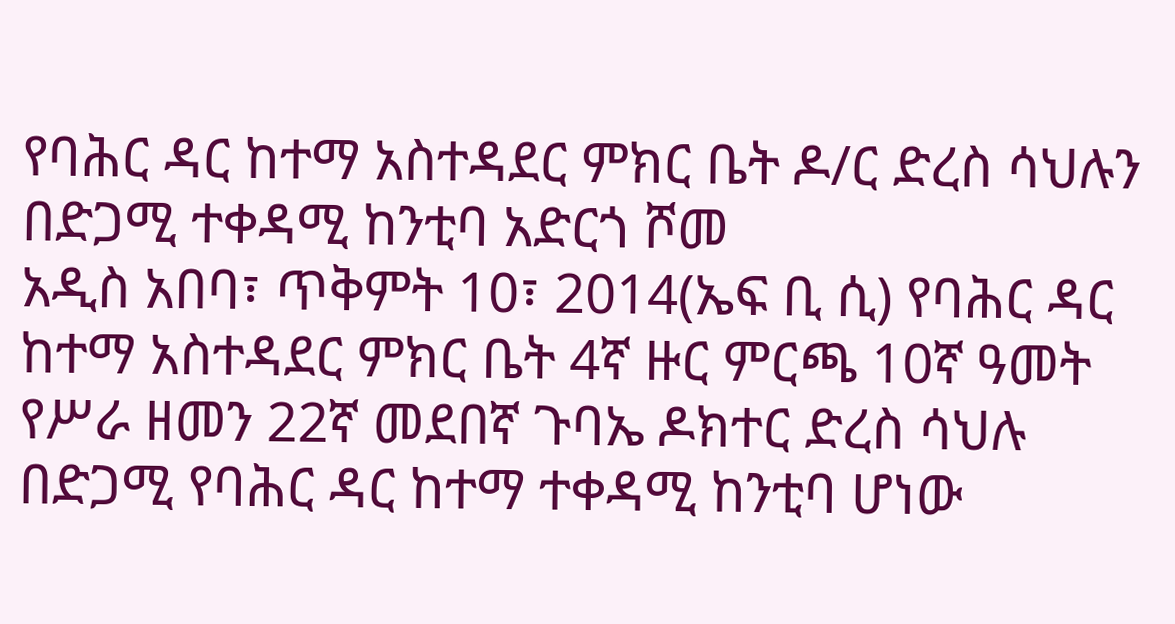የባሕር ዳር ከተማ አስተዳደር ምክር ቤት ዶ/ር ድረስ ሳህሉን በድጋሚ ተቀዳሚ ከንቲባ አድርጎ ሾመ
አዲስ አበባ፣ ጥቅምት 10፣ 2014(ኤፍ ቢ ሲ) የባሕር ዳር ከተማ አስተዳደር ምክር ቤት 4ኛ ዙር ምርጫ 10ኛ ዓመት የሥራ ዘመን 22ኛ መደበኛ ጉባኤ ዶክተር ድረስ ሳህሉ በድጋሚ የባሕር ዳር ከተማ ተቀዳሚ ከንቲባ ሆነው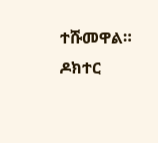ተሹመዋል።
ዶክተር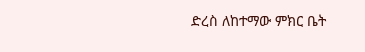ድረስ ለከተማው ምክር ቤት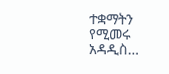ተቋማትን የሚመሩ አዳዲስ…